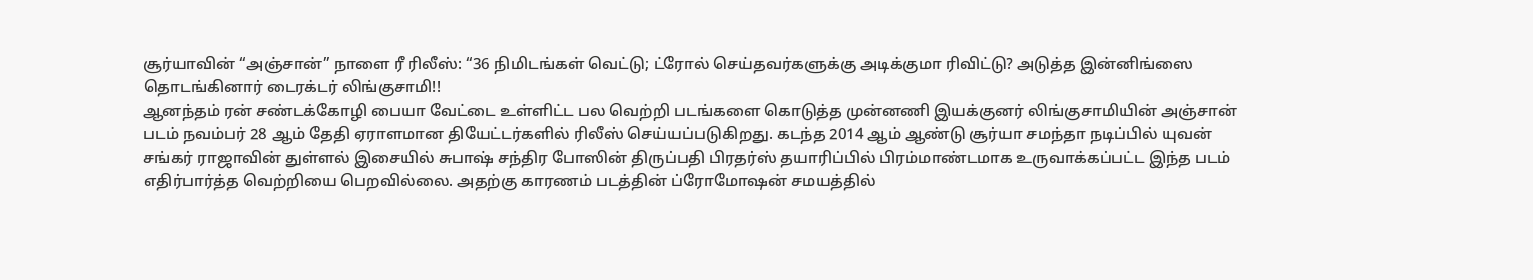சூர்யாவின் “அஞ்சான்” நாளை ரீ ரிலீஸ்: “36 நிமிடங்கள் வெட்டு; ட்ரோல் செய்தவர்களுக்கு அடிக்குமா ரிவிட்டு? அடுத்த இன்னிங்ஸை தொடங்கினார் டைரக்டர் லிங்குசாமி!!
ஆனந்தம் ரன் சண்டக்கோழி பையா வேட்டை உள்ளிட்ட பல வெற்றி படங்களை கொடுத்த முன்னணி இயக்குனர் லிங்குசாமியின் அஞ்சான் படம் நவம்பர் 28 ஆம் தேதி ஏராளமான தியேட்டர்களில் ரிலீஸ் செய்யப்படுகிறது. கடந்த 2014 ஆம் ஆண்டு சூர்யா சமந்தா நடிப்பில் யுவன் சங்கர் ராஜாவின் துள்ளல் இசையில் சுபாஷ் சந்திர போஸின் திருப்பதி பிரதர்ஸ் தயாரிப்பில் பிரம்மாண்டமாக உருவாக்கப்பட்ட இந்த படம் எதிர்பார்த்த வெற்றியை பெறவில்லை. அதற்கு காரணம் படத்தின் ப்ரோமோஷன் சமயத்தில்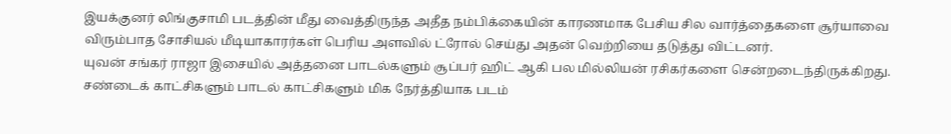இயக்குனர் லிங்குசாமி படத்தின் மீது வைத்திருந்த அதீத நம்பிக்கையின் காரணமாக பேசிய சில வார்த்தைகளை சூர்யாவை விரும்பாத சோசியல் மீடியாகாரர்கள் பெரிய அளவில் ட்ரோல் செய்து அதன் வெற்றியை தடுத்து விட்டனர்.
யுவன் சங்கர் ராஜா இசையில் அத்தனை பாடல்களும் சூப்பர் ஹிட் ஆகி பல மில்லியன் ரசிகர்களை சென்றடைந்திருக்கிறது. சண்டைக் காட்சிகளும் பாடல் காட்சிகளும் மிக நேர்த்தியாக படம்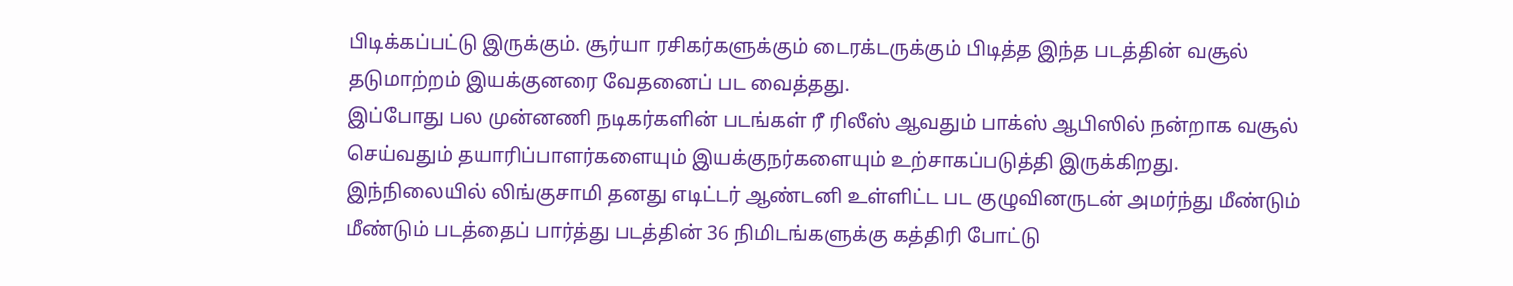பிடிக்கப்பட்டு இருக்கும். சூர்யா ரசிகர்களுக்கும் டைரக்டருக்கும் பிடித்த இந்த படத்தின் வசூல் தடுமாற்றம் இயக்குனரை வேதனைப் பட வைத்தது.
இப்போது பல முன்னணி நடிகர்களின் படங்கள் ரீ ரிலீஸ் ஆவதும் பாக்ஸ் ஆபிஸில் நன்றாக வசூல் செய்வதும் தயாரிப்பாளர்களையும் இயக்குநர்களையும் உற்சாகப்படுத்தி இருக்கிறது.
இந்நிலையில் லிங்குசாமி தனது எடிட்டர் ஆண்டனி உள்ளிட்ட பட குழுவினருடன் அமர்ந்து மீண்டும் மீண்டும் படத்தைப் பார்த்து படத்தின் 36 நிமிடங்களுக்கு கத்திரி போட்டு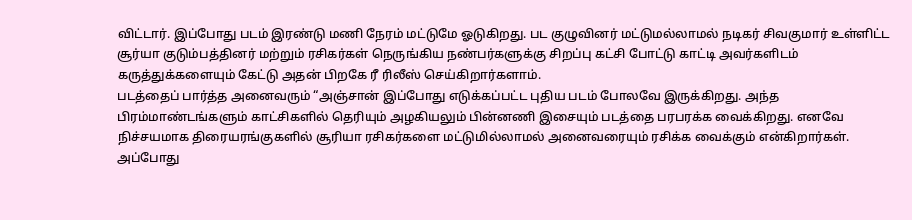விட்டார். இப்போது படம் இரண்டு மணி நேரம் மட்டுமே ஓடுகிறது. பட குழுவினர் மட்டுமல்லாமல் நடிகர் சிவகுமார் உள்ளிட்ட சூர்யா குடும்பத்தினர் மற்றும் ரசிகர்கள் நெருங்கிய நண்பர்களுக்கு சிறப்பு கட்சி போட்டு காட்டி அவர்களிடம் கருத்துக்களையும் கேட்டு அதன் பிறகே ரீ ரிலீஸ் செய்கிறார்களாம்.
படத்தைப் பார்த்த அனைவரும் “அஞ்சான் இப்போது எடுக்கப்பட்ட புதிய படம் போலவே இருக்கிறது. அந்த பிரம்மாண்டங்களும் காட்சிகளில் தெரியும் அழகியலும் பின்னணி இசையும் படத்தை பரபரக்க வைக்கிறது. எனவே நிச்சயமாக திரையரங்குகளில் சூரியா ரசிகர்களை மட்டுமில்லாமல் அனைவரையும் ரசிக்க வைக்கும் என்கிறார்கள்.
அப்போது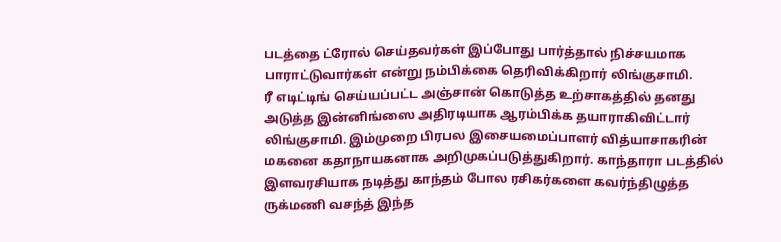படத்தை ட்ரோல் செய்தவர்கள் இப்போது பார்த்தால் நிச்சயமாக பாராட்டுவார்கள் என்று நம்பிக்கை தெரிவிக்கிறார் லிங்குசாமி.
ரீ எடிட்டிங் செய்யப்பட்ட அஞ்சான் கொடுத்த உற்சாகத்தில் தனது அடுத்த இன்னிங்ஸை அதிரடியாக ஆரம்பிக்க தயாராகிவிட்டார் லிங்குசாமி. இம்முறை பிரபல இசையமைப்பாளர் வித்யாசாகரின் மகனை கதாநாயகனாக அறிமுகப்படுத்துகிறார். காந்தாரா படத்தில் இளவரசியாக நடித்து காந்தம் போல ரசிகர்களை கவர்ந்திழுத்த ருக்மணி வசந்த் இந்த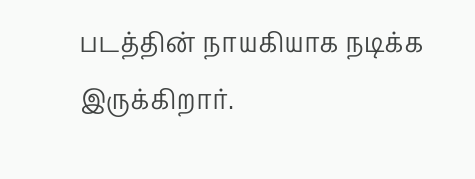படத்தின் நாயகியாக நடிக்க இருக்கிறார்.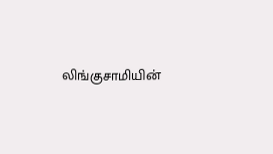லிங்குசாமியின்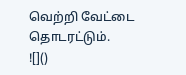வெற்றி வேட்டை தொடரட்டும்.
![]()